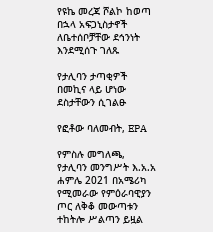የዩኬ መረጃ ሾልኮ ከወጣ በኋላ አፍጋኒስታኖች ለቤተሰቦቻቸው ደኅንነት እንደሚሰጉ ገለጹ

የታሊባን ታጣቂዎች በመኪና ላይ ሆነው ደስታቸውን ሲገልፁ

የፎቶው ባለመብት, EPA

የምስሉ መግለጫ, የታሊባን መንግሥት እ.አ.አ ሐምሌ 2021 በአሜሪካ የሚመራው የምዕራባዊያን ጦር ለቅቆ መውጣቱን ተከትሎ ሥልጣን ይዟል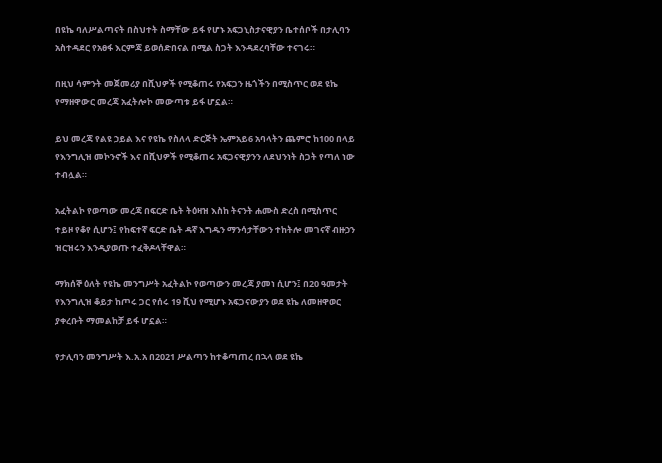በዩኬ ባለሥልጣናት በስህተት ስማቸው ይፋ የሆኑ አፍጋኒስታናዊያን ቤተሰቦች በታሊባን አስተዳደር የአፀፋ እርምጃ ይወሰድበናል በሚል ስጋት እንዳደረባቸው ተናገሩ።

በዚህ ሳምንት መጀመሪያ በሺህዎች የሚቆጠሩ የአፍጋን ዜጎችን በሚስጥር ወደ ዩኬ የማዘዋውር መረጃ አፈትሎኮ መውጣቱ ይፋ ሆኗል።

ይህ መረጃ የልዩ ኃይል እና የዩኬ የስለላ ድርጅት ኤምአይ6 አባላትን ጨምሮ ከ100 በላይ የእንግሊዝ መኮንኖች እና በሺህዎች የሚቆጠሩ አፍጋናዊያንን ለደህንነት ስጋት የጣለ ነው ተብሏል።

አፈትልኮ የወጣው መረጃ በፍርድ ቤት ትዕዛዝ እስከ ትናንት ሐሙስ ድረስ በሚስጥር ተይዞ የቆየ ሲሆን፤ የከፍተኛ ፍርድ ቤት ዳኛ እግዱን ማንሳታቸውን ተከትሎ መገናኛ ብዙኃን ዝርዝሩን እንዲያወጡ ተፈቅዶላቸዋል።

ማክሰኞ ዕለት የዩኬ መንግሥት አፈትልኮ የወጣውን መረጃ ያመነ ሲሆን፤ በ20 ዓመታት የእንግሊዝ ቆይታ ከጦሩ ጋር የሰሩ 19 ሺህ የሚሆኑ አፍጋናውያን ወደ ዩኬ ለመዘዋወር ያቀረቡት ማመልከቻ ይፋ ሆኗል።

የታሊባን መንግሥት እ.አ.አ በ2021 ሥልጣን ከተቆጣጠረ በኋላ ወደ ዩኬ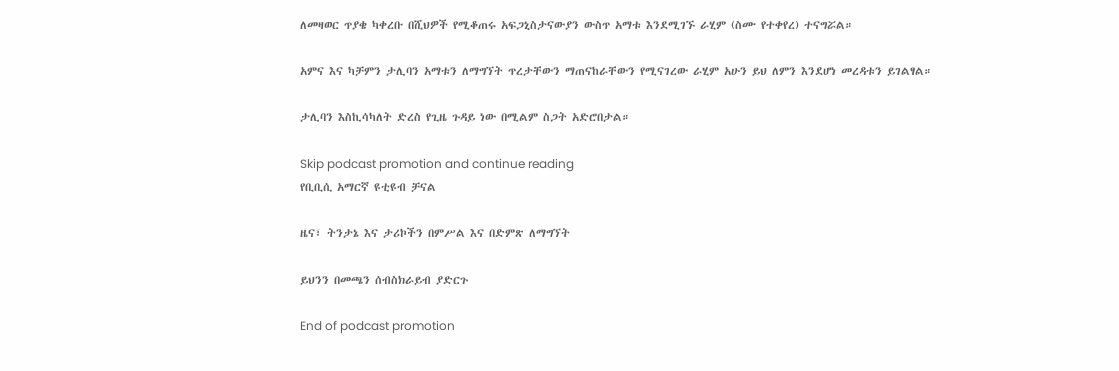ለመዛወር ጥያቄ ካቀረቡ በሺህዎች የሚቆጠሩ አፍጋኒስታናውያን ውስጥ አማቱ እንደሚገኙ ራሂም (ስሙ የተቀየረ) ተናግሯል።

አምና እና ካቻምን ታሊባን አማቱን ለማግኘት ጥረታቸውን ማጠናከራቸውን የሚናገረው ራሂም አሁን ይህ ለምን እንደሆነ መረዳቱን ይገልፃል።

ታሊባን እስኪሳካለት ድረስ የጊዜ ጉዳይ ነው በሚልም ስጋት አድሮበታል።

Skip podcast promotion and continue reading
የቢቢሲ አማርኛ ዩቲዩብ ቻናል

ዜና፣ ትንታኔ እና ታሪኮችን በምሥል እና በድምጽ ለማግኘት

ይህንን በመጫን ሰብስክራይብ ያድርጉ

End of podcast promotion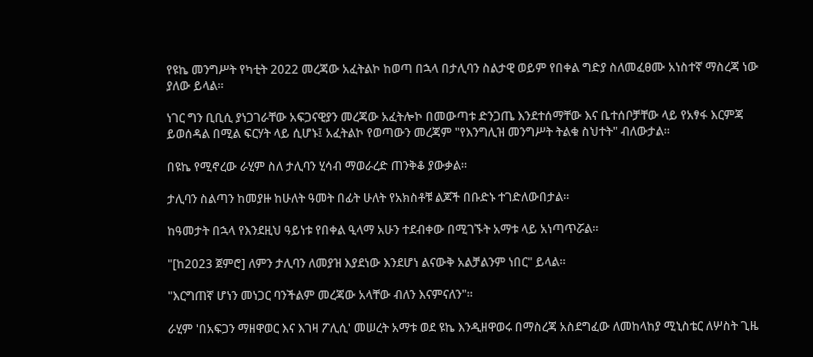የዩኬ መንግሥት የካቲት 2022 መረጃው አፈትልኮ ከወጣ በኋላ በታሊባን ስልታዊ ወይም የበቀል ግድያ ስለመፈፀሙ አነስተኛ ማስረጃ ነው ያለው ይላል።

ነገር ግን ቢቢሲ ያነጋገራቸው አፍጋናዊያን መረጃው አፈትሎኮ በመውጣቱ ድንጋጤ እንደተሰማቸው እና ቤተሰቦቻቸው ላይ የአፃፋ እርምጃ ይወሰዳል በሚል ፍርሃት ላይ ሲሆኑ፤ አፈትልኮ የወጣውን መረጃም "የእንግሊዝ መንግሥት ትልቁ ስህተት" ብለውታል።

በዩኬ የሚኖረው ራሂም ስለ ታሊባን ሂሳብ ማወራረድ ጠንቅቆ ያውቃል።

ታሊባን ስልጣን ከመያዙ ከሁለት ዓመት በፊት ሁለት የአክስቶቹ ልጆች በቡድኑ ተገድለውበታል።

ከዓመታት በኋላ የእንደዚህ ዓይነቱ የበቀል ዒላማ አሁን ተደብቀው በሚገኙት አማቱ ላይ አነጣጥሯል።

"[ከ2023 ጀምሮ] ለምን ታሊባን ለመያዝ እያደነው እንደሆነ ልናውቅ አልቻልንም ነበር" ይላል።

"እርግጠኛ ሆነን መነጋር ባንችልም መረጃው አላቸው ብለን እናምናለን"።

ራሂም 'በአፍጋን ማዘዋወር እና እገዛ ፖሊሲ' መሠረት አማቱ ወደ ዩኬ እንዲዘዋወሩ በማስረጃ አስደግፈው ለመከላከያ ሚኒስቴር ለሦስት ጊዜ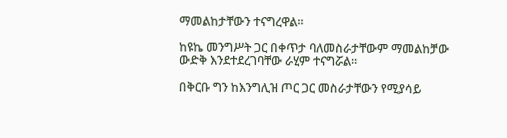ማመልከታቸውን ተናግረዋል።

ከዩኬ መንግሥት ጋር በቀጥታ ባለመስራታቸውም ማመልከቻው ውድቅ እንደተደረገባቸው ራሂም ተናግሯል።

በቅርቡ ግን ከእንግሊዝ ጦር ጋር መስራታቸውን የሚያሳይ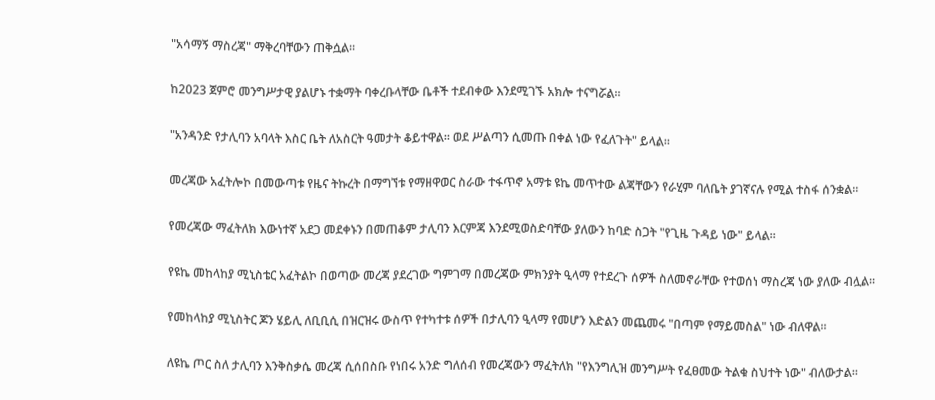"አሳማኝ ማስረጃ" ማቅረባቸውን ጠቅሷል።

ከ2023 ጀምሮ መንግሥታዊ ያልሆኑ ተቋማት ባቀረቡላቸው ቤቶች ተደብቀው እንደሚገኙ አክሎ ተናግሯል።

"አንዳንድ የታሊባን አባላት እስር ቤት ለአስርት ዓመታት ቆይተዋል። ወደ ሥልጣን ሲመጡ በቀል ነው የፈለጉት" ይላል።

መረጃው አፈትሎኮ በመውጣቱ የዜና ትኩረት በማግኘቱ የማዘዋወር ስራው ተፋጥኖ አማቱ ዩኬ መጥተው ልጃቸውን የራሂም ባለቤት ያገኛናሉ የሚል ተስፋ ሰንቋል።

የመረጃው ማፈትለክ እውነተኛ አደጋ መደቀኑን በመጠቆም ታሊባን እርምጃ እንደሚወስድባቸው ያለውን ከባድ ስጋት "የጊዜ ጉዳይ ነው" ይላል።

የዩኬ መከላከያ ሚኒስቴር አፈትልኮ በወጣው መረጃ ያደረገው ግምገማ በመረጃው ምክንያት ዒላማ የተደረጉ ሰዎች ስለመኖራቸው የተወሰነ ማስረጃ ነው ያለው ብሏል።

የመከላከያ ሚኒስትር ጆን ሄይሊ ለቢቢሲ በዝርዝሩ ውስጥ የተካተቱ ሰዎች በታሊባን ዒላማ የመሆን እድልን መጨመሩ "በጣም የማይመስል" ነው ብለዋል።

ለዩኬ ጦር ስለ ታሊባን እንቅስቃሴ መረጃ ሲሰበስቡ የነበሩ አንድ ግለሰብ የመረጃውን ማፈትለክ "የእንግሊዝ መንግሥት የፈፀመው ትልቁ ስህተት ነው" ብለውታል።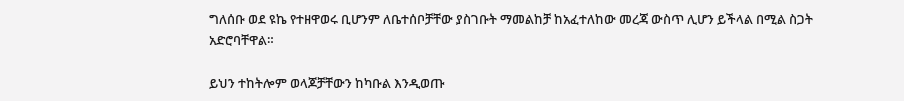ግለሰቡ ወደ ዩኬ የተዘዋወሩ ቢሆንም ለቤተሰቦቻቸው ያስገቡት ማመልከቻ ከአፈተለከው መረጃ ውስጥ ሊሆን ይችላል በሚል ስጋት አድሮባቸዋል።

ይህን ተከትሎም ወላጆቻቸውን ከካቡል እንዲወጡ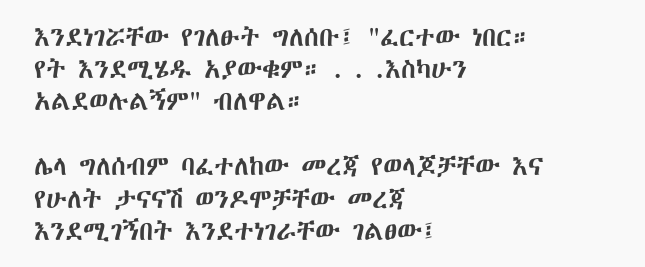እንደነገሯቸው የገለፁት ግለሰቡ፤ "ፈርተው ነበር። የት እንደሚሄዱ አያውቁም። . . .እስካሁን አልደወሉልኝም" ብለዋል።

ሌላ ግለሰብም ባፈተለከው መረጃ የወላጆቻቸው እና የሁለት ታናናሽ ወንዶሞቻቸው መረጃ እንደሚገኝበት እንደተነገራቸው ገልፀው፤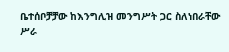ቤተሰቦቻቻው ከእንግሊዝ መንግሥት ጋር ስለነበራቸው ሥራ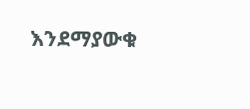እንደማያውቁ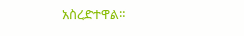አስረድተዋል።